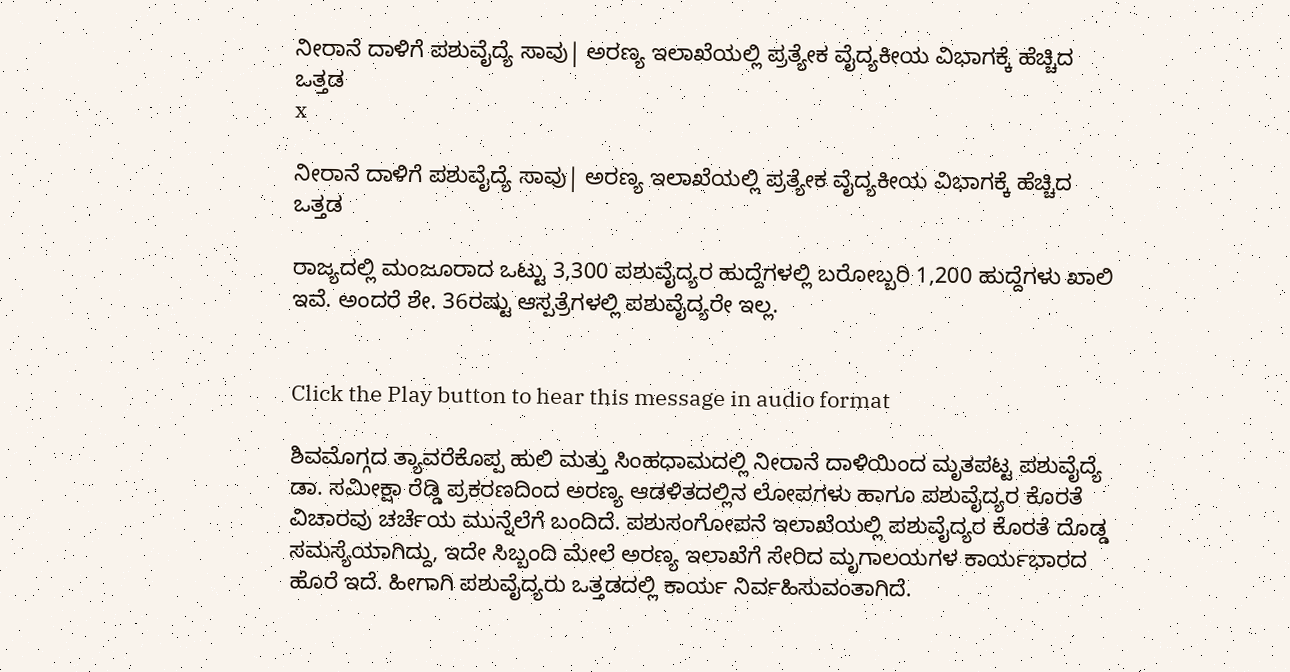ನೀರಾನೆ ದಾಳಿಗೆ ಪಶುವೈದ್ಯೆ ಸಾವು| ಅರಣ್ಯ ಇಲಾಖೆಯಲ್ಲಿ ಪ್ರತ್ಯೇಕ ವೈದ್ಯಕೀಯ ವಿಭಾಗಕ್ಕೆ ಹೆಚ್ಚಿದ ಒತ್ತಡ
x

ನೀರಾನೆ ದಾಳಿಗೆ ಪಶುವೈದ್ಯೆ ಸಾವು| ಅರಣ್ಯ ಇಲಾಖೆಯಲ್ಲಿ ಪ್ರತ್ಯೇಕ ವೈದ್ಯಕೀಯ ವಿಭಾಗಕ್ಕೆ ಹೆಚ್ಚಿದ ಒತ್ತಡ

ರಾಜ್ಯದಲ್ಲಿ ಮಂಜೂರಾದ ಒಟ್ಟು 3,300 ಪಶುವೈದ್ಯರ ಹುದ್ದೆಗಳಲ್ಲಿ ಬರೋಬ್ಬರಿ 1,200 ಹುದ್ದೆಗಳು ಖಾಲಿ ಇವೆ. ಅಂದರೆ ಶೇ. 36ರಷ್ಟು ಆಸ್ಪತ್ರೆಗಳಲ್ಲಿ ಪಶುವೈದ್ಯರೇ ಇಲ್ಲ.


Click the Play button to hear this message in audio format

ಶಿವಮೊಗ್ಗದ ತ್ಯಾವರೆಕೊಪ್ಪ ಹುಲಿ ಮತ್ತು ಸಿಂಹಧಾಮದಲ್ಲಿ ನೀರಾನೆ ದಾಳಿಯಿಂದ ಮೃತಪಟ್ಟ ಪಶುವೈದ್ಯೆ ಡಾ. ಸಮೀಕ್ಷಾ ರೆಡ್ಡಿ ಪ್ರಕರಣದಿಂದ ಅರಣ್ಯ ಆಡಳಿತದಲ್ಲಿನ ಲೋಪಗಳು ಹಾಗೂ ಪಶುವೈದ್ಯರ ಕೊರತೆ ವಿಚಾರವು ಚರ್ಚೆಯ ಮುನ್ನೆಲೆಗೆ ಬಂದಿದೆ. ಪಶುಸಂಗೋಪನೆ ಇಲಾಖೆಯಲ್ಲಿ ಪಶುವೈದ್ಯರ ಕೊರತೆ ದೊಡ್ಡ ಸಮಸ್ಯೆಯಾಗಿದ್ದು, ಇದೇ ಸಿಬ್ಬಂದಿ ಮೇಲೆ ಅರಣ್ಯ ಇಲಾಖೆಗೆ ಸೇರಿದ ಮೃಗಾಲಯಗಳ ಕಾರ್ಯಭಾರದ ಹೊರೆ ಇದೆ. ಹೀಗಾಗಿ ಪಶುವೈದ್ಯರು ಒತ್ತಡದಲ್ಲಿ ಕಾರ್ಯ ನಿರ್ವಹಿಸುವಂತಾಗಿದೆ.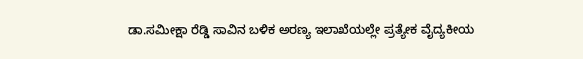ಡಾ.ಸಮೀಕ್ಷಾ ರೆಡ್ಡಿ ಸಾವಿನ ಬಳಿಕ ಅರಣ್ಯ ಇಲಾಖೆಯಲ್ಲೇ ಪ್ರತ್ಯೇಕ ವೈದ್ಯಕೀಯ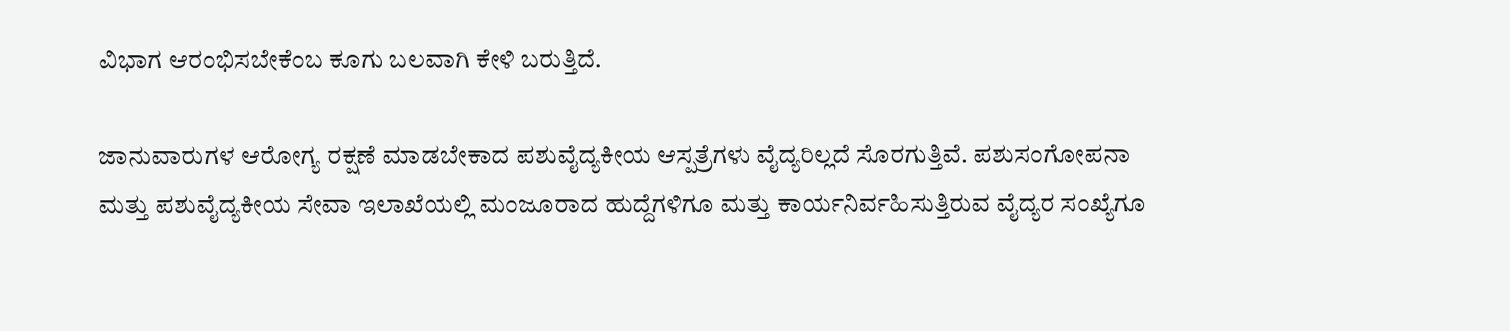ವಿಭಾಗ ಆರಂಭಿಸಬೇಕೆಂಬ ಕೂಗು ಬಲವಾಗಿ ಕೇಳಿ ಬರುತ್ತಿದೆ.

ಜಾನುವಾರುಗಳ ಆರೋಗ್ಯ ರಕ್ಷಣೆ ಮಾಡಬೇಕಾದ ಪಶುವೈದ್ಯಕೀಯ ಆಸ್ಪತ್ರೆಗಳು ವೈದ್ಯರಿಲ್ಲದೆ ಸೊರಗುತ್ತಿವೆ. ಪಶುಸಂಗೋಪನಾ ಮತ್ತು ಪಶುವೈದ್ಯಕೀಯ ಸೇವಾ ಇಲಾಖೆಯಲ್ಲಿ ಮಂಜೂರಾದ ಹುದ್ದೆಗಳಿಗೂ ಮತ್ತು ಕಾರ್ಯನಿರ್ವಹಿಸುತ್ತಿರುವ ವೈದ್ಯರ ಸಂಖ್ಯೆಗೂ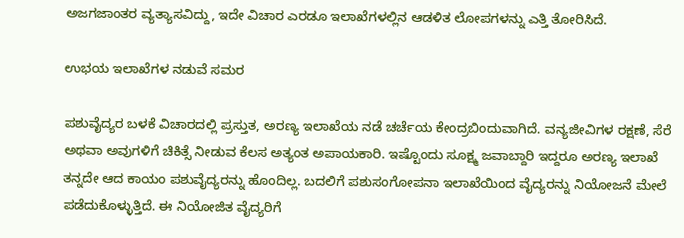ಅಜಗಜಾಂತರ ವ್ಯತ್ಯಾಸವಿದ್ದು, ಇದೇ ವಿಚಾರ ಎರಡೂ ಇಲಾಖೆಗಳಲ್ಲಿನ ಆಡಳಿತ ಲೋಪಗಳನ್ನು ಎತ್ತಿ ತೋರಿಸಿದೆ.

ಉಭಯ ಇಲಾಖೆಗಳ ನಡುವೆ ಸಮರ

ಪಶುವೈದ್ಯರ ಬಳಕೆ ವಿಚಾರದಲ್ಲಿ ಪ್ರಸ್ತುತ, ಅರಣ್ಯ ಇಲಾಖೆಯ ನಡೆ ಚರ್ಚೆಯ ಕೇಂದ್ರಬಿಂದುವಾಗಿದೆ. ವನ್ಯಜೀವಿಗಳ ರಕ್ಷಣೆ, ಸೆರೆ ಅಥವಾ ಅವುಗಳಿಗೆ ಚಿಕಿತ್ಸೆ ನೀಡುವ ಕೆಲಸ ಅತ್ಯಂತ ಅಪಾಯಕಾರಿ. ಇಷ್ಟೊಂದು ಸೂಕ್ಷ್ಮ ಜವಾಬ್ದಾರಿ ಇದ್ದರೂ ಅರಣ್ಯ ಇಲಾಖೆ ತನ್ನದೇ ಆದ ಕಾಯಂ ಪಶುವೈದ್ಯರನ್ನು ಹೊಂದಿಲ್ಲ. ಬದಲಿಗೆ ಪಶುಸಂಗೋಪನಾ ಇಲಾಖೆಯಿಂದ ವೈದ್ಯರನ್ನು ನಿಯೋಜನೆ ಮೇಲೆ ಪಡೆದುಕೊಳ್ಳುತ್ತಿದೆ. ಈ ನಿಯೋಜಿತ ವೈದ್ಯರಿಗೆ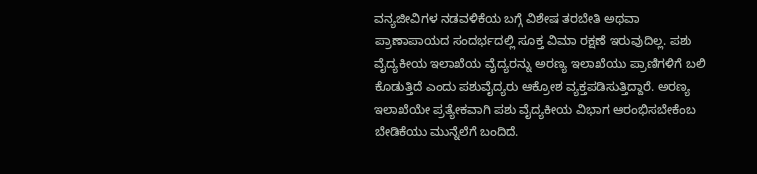ವನ್ಯಜೀವಿಗಳ ನಡವಳಿಕೆಯ ಬಗ್ಗೆ ವಿಶೇಷ ತರಬೇತಿ ಅಥವಾ ಪ್ರಾಣಾಪಾಯದ ಸಂದರ್ಭದಲ್ಲಿ ಸೂಕ್ತ ವಿಮಾ ರಕ್ಷಣೆ ಇರುವುದಿಲ್ಲ. ಪಶು ವೈದ್ಯಕೀಯ ಇಲಾಖೆಯ ವೈದ್ಯರನ್ನು ಅರಣ್ಯ ಇಲಾಖೆಯು ಪ್ರಾಣಿಗಳಿಗೆ ಬಲಿ ಕೊಡುತ್ತಿದೆ ಎಂದು ಪಶುವೈದ್ಯರು ಆಕ್ರೋಶ ವ್ಯಕ್ತಪಡಿಸುತ್ತಿದ್ದಾರೆ. ಅರಣ್ಯ ಇಲಾಖೆಯೇ ಪ್ರತ್ಯೇಕವಾಗಿ ಪಶು ವೈದ್ಯಕೀಯ ವಿಭಾಗ ಆರಂಭಿಸಬೇಕೆಂಬ ಬೇಡಿಕೆಯು ಮುನ್ನೆಲೆಗೆ ಬಂದಿದೆ.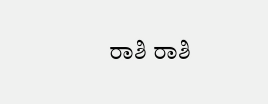ರಾಶಿ ರಾಶಿ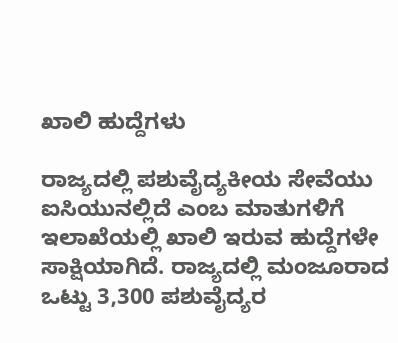ಖಾಲಿ ಹುದ್ದೆಗಳು

ರಾಜ್ಯದಲ್ಲಿ ಪಶುವೈದ್ಯಕೀಯ ಸೇವೆಯು ಐಸಿಯುನಲ್ಲಿದೆ ಎಂಬ ಮಾತುಗಳಿಗೆ ಇಲಾಖೆಯಲ್ಲಿ ಖಾಲಿ ಇರುವ ಹುದ್ದೆಗಳೇ ಸಾಕ್ಷಿಯಾಗಿದೆ. ರಾಜ್ಯದಲ್ಲಿ ಮಂಜೂರಾದ ಒಟ್ಟು 3,300 ಪಶುವೈದ್ಯರ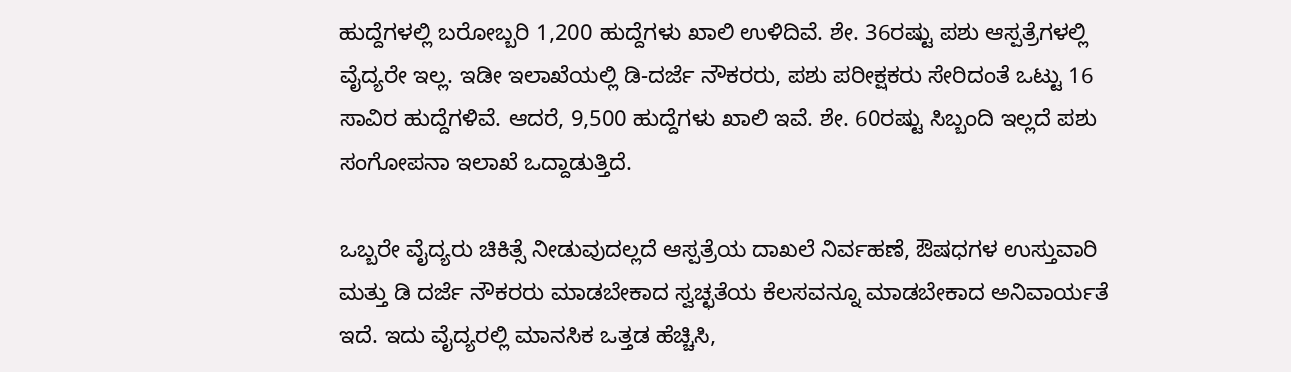ಹುದ್ದೆಗಳಲ್ಲಿ ಬರೋಬ್ಬರಿ 1,200 ಹುದ್ದೆಗಳು ಖಾಲಿ ಉಳಿದಿವೆ. ಶೇ. 36ರಷ್ಟು ಪಶು ಆಸ್ಪತ್ರೆಗಳಲ್ಲಿ ವೈದ್ಯರೇ ಇಲ್ಲ. ಇಡೀ ಇಲಾಖೆಯಲ್ಲಿ ಡಿ-ದರ್ಜೆ ನೌಕರರು, ಪಶು ಪರೀಕ್ಷಕರು ಸೇರಿದಂತೆ ಒಟ್ಟು 16 ಸಾವಿರ ಹುದ್ದೆಗಳಿವೆ. ಆದರೆ, 9,500 ಹುದ್ದೆಗಳು ಖಾಲಿ ಇವೆ. ಶೇ. 60ರಷ್ಟು ಸಿಬ್ಬಂದಿ ಇಲ್ಲದೆ ಪಶು ಸಂಗೋಪನಾ ಇಲಾಖೆ ಒದ್ದಾಡುತ್ತಿದೆ.

ಒಬ್ಬರೇ ವೈದ್ಯರು ಚಿಕಿತ್ಸೆ ನೀಡುವುದಲ್ಲದೆ ಆಸ್ಪತ್ರೆಯ ದಾಖಲೆ ನಿರ್ವಹಣೆ, ಔಷಧಗಳ ಉಸ್ತುವಾರಿ ಮತ್ತು ಡಿ ದರ್ಜೆ ನೌಕರರು ಮಾಡಬೇಕಾದ ಸ್ವಚ್ಛತೆಯ ಕೆಲಸವನ್ನೂ ಮಾಡಬೇಕಾದ ಅನಿವಾರ್ಯತೆ ಇದೆ. ಇದು ವೈದ್ಯರಲ್ಲಿ ಮಾನಸಿಕ ಒತ್ತಡ ಹೆಚ್ಚಿಸಿ,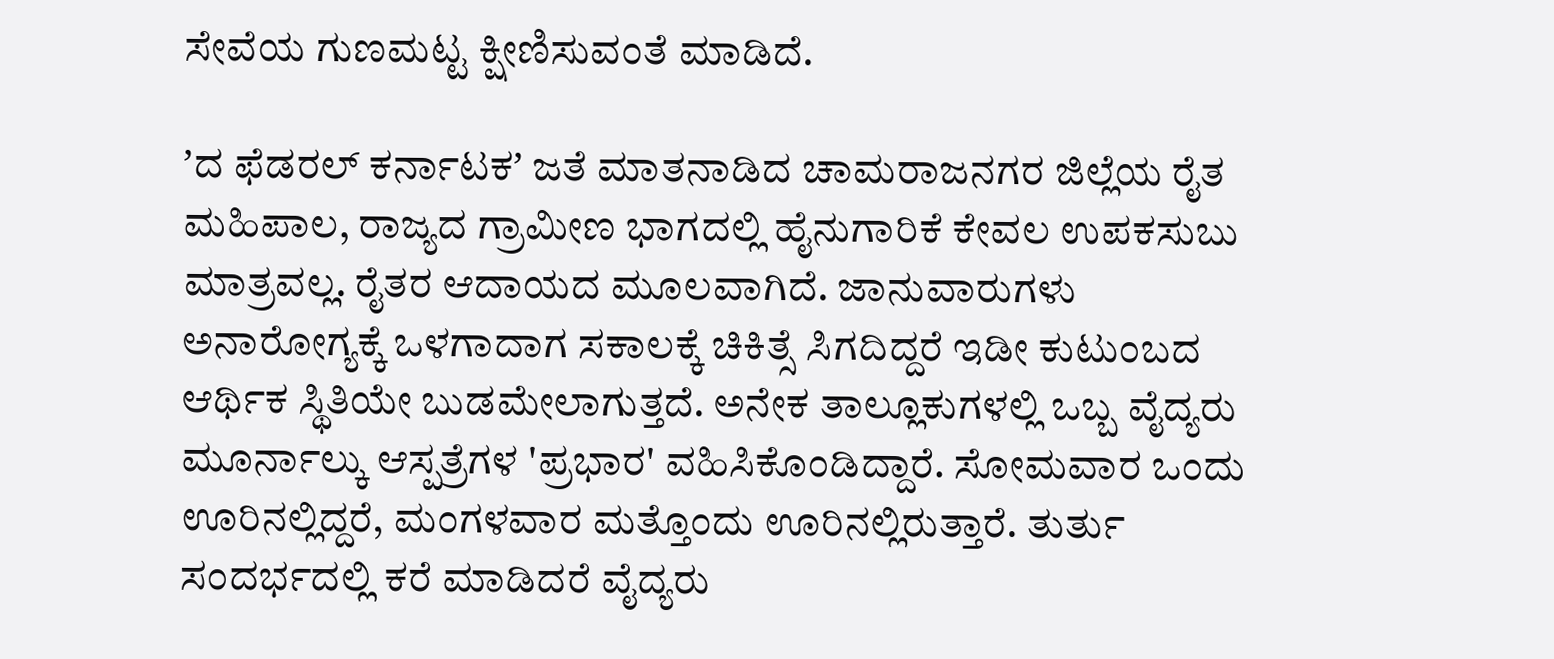ಸೇವೆಯ ಗುಣಮಟ್ಟ ಕ್ಷೀಣಿಸುವಂತೆ ಮಾಡಿದೆ.

ʼದ ಫೆಡರಲ್‌ ಕರ್ನಾಟಕʼ ಜತೆ ಮಾತನಾಡಿದ ಚಾಮರಾಜನಗರ ಜಿಲ್ಲೆಯ ರೈತ ಮಹಿಪಾಲ, ರಾಜ್ಯದ ಗ್ರಾಮೀಣ ಭಾಗದಲ್ಲಿ ಹೈನುಗಾರಿಕೆ ಕೇವಲ ಉಪಕಸುಬು ಮಾತ್ರವಲ್ಲ. ರೈತರ ಆದಾಯದ ಮೂಲವಾಗಿದೆ. ಜಾನುವಾರುಗಳು ಅನಾರೋಗ್ಯಕ್ಕೆ ಒಳಗಾದಾಗ ಸಕಾಲಕ್ಕೆ ಚಿಕಿತ್ಸೆ ಸಿಗದಿದ್ದರೆ ಇಡೀ ಕುಟುಂಬದ ಆರ್ಥಿಕ ಸ್ಥಿತಿಯೇ ಬುಡಮೇಲಾಗುತ್ತದೆ. ಅನೇಕ ತಾಲ್ಲೂಕುಗಳಲ್ಲಿ ಒಬ್ಬ ವೈದ್ಯರು ಮೂರ್ನಾಲ್ಕು ಆಸ್ಪತ್ರೆಗಳ 'ಪ್ರಭಾರ' ವಹಿಸಿಕೊಂಡಿದ್ದಾರೆ. ಸೋಮವಾರ ಒಂದು ಊರಿನಲ್ಲಿದ್ದರೆ, ಮಂಗಳವಾರ ಮತ್ತೊಂದು ಊರಿನಲ್ಲಿರುತ್ತಾರೆ. ತುರ್ತು ಸಂದರ್ಭದಲ್ಲಿ ಕರೆ ಮಾಡಿದರೆ ವೈದ್ಯರು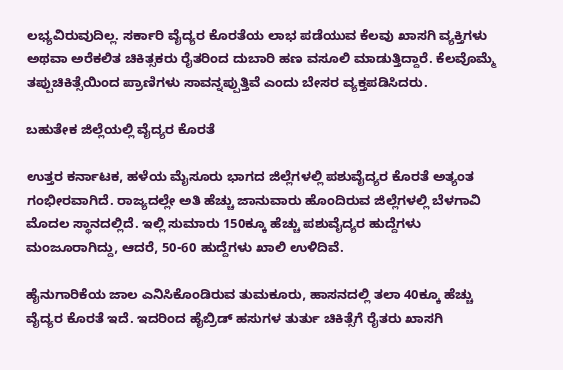ಲಭ್ಯವಿರುವುದಿಲ್ಲ. ಸರ್ಕಾರಿ ವೈದ್ಯರ ಕೊರತೆಯ ಲಾಭ ಪಡೆಯುವ ಕೆಲವು ಖಾಸಗಿ ವ್ಯಕ್ತಿಗಳು ಅಥವಾ ಅರೆಕಲಿತ ಚಿಕಿತ್ಸಕರು ರೈತರಿಂದ ದುಬಾರಿ ಹಣ ವಸೂಲಿ ಮಾಡುತ್ತಿದ್ದಾರೆ. ಕೆಲವೊಮ್ಮೆ ತಪ್ಪುಚಿಕಿತ್ಸೆಯಿಂದ ಪ್ರಾಣಿಗಳು ಸಾವನ್ನಪ್ಪುತ್ತಿವೆ ಎಂದು ಬೇಸರ ವ್ಯಕ್ತಪಡಿಸಿದರು.

ಬಹುತೇಕ ಜಿಲ್ಲೆಯಲ್ಲಿ ವೈದ್ಯರ ಕೊರತೆ

ಉತ್ತರ ಕರ್ನಾಟಕ, ಹಳೆಯ ಮೈಸೂರು ಭಾಗದ ಜಿಲ್ಲೆಗಳಲ್ಲಿ ಪಶುವೈದ್ಯರ ಕೊರತೆ ಅತ್ಯಂತ ಗಂಭೀರವಾಗಿದೆ. ರಾಜ್ಯದಲ್ಲೇ ಅತಿ ಹೆಚ್ಚು ಜಾನುವಾರು ಹೊಂದಿರುವ ಜಿಲ್ಲೆಗಳಲ್ಲಿ ಬೆಳಗಾವಿ ಮೊದಲ ಸ್ಥಾನದಲ್ಲಿದೆ. ಇಲ್ಲಿ ಸುಮಾರು 150ಕ್ಕೂ ಹೆಚ್ಚು ಪಶುವೈದ್ಯರ ಹುದ್ದೆಗಳು ಮಂಜೂರಾಗಿದ್ದು, ಆದರೆ, 50-60 ಹುದ್ದೆಗಳು ಖಾಲಿ ಉಳಿದಿವೆ.

ಹೈನುಗಾರಿಕೆಯ ಜಾಲ ಎನಿಸಿಕೊಂಡಿರುವ ತುಮಕೂರು, ಹಾಸನದಲ್ಲಿ ತಲಾ 40ಕ್ಕೂ ಹೆಚ್ಚು ವೈದ್ಯರ ಕೊರತೆ ಇದೆ. ಇದರಿಂದ ಹೈಬ್ರಿಡ್ ಹಸುಗಳ ತುರ್ತು ಚಿಕಿತ್ಸೆಗೆ ರೈತರು ಖಾಸಗಿ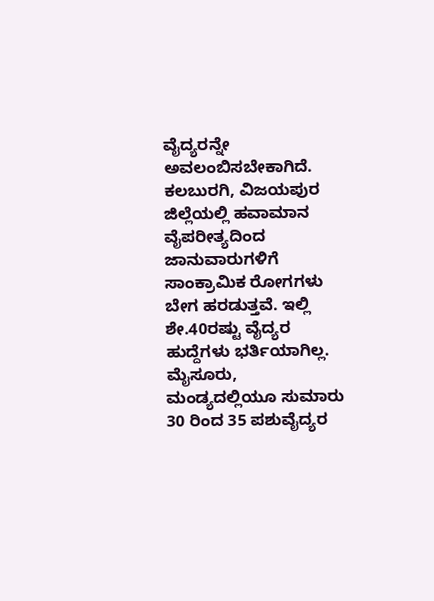ವೈದ್ಯರನ್ನೇ ಅವಲಂಬಿಸಬೇಕಾಗಿದೆ. ಕಲಬುರಗಿ, ವಿಜಯಪುರ ಜಿಲ್ಲೆಯಲ್ಲಿ ಹವಾಮಾನ ವೈಪರೀತ್ಯದಿಂದ ಜಾನುವಾರುಗಳಿಗೆ ಸಾಂಕ್ರಾಮಿಕ ರೋಗಗಳು ಬೇಗ ಹರಡುತ್ತವೆ. ಇಲ್ಲಿ ಶೇ.40ರಷ್ಟು ವೈದ್ಯರ ಹುದ್ದೆಗಳು ಭರ್ತಿಯಾಗಿಲ್ಲ. ಮೈಸೂರು, ಮಂಡ್ಯದಲ್ಲಿಯೂ ಸುಮಾರು 30 ರಿಂದ 35 ಪಶುವೈದ್ಯರ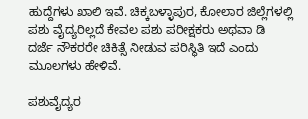ಹುದ್ದೆಗಳು ಖಾಲಿ ಇವೆ. ಚಿಕ್ಕಬಳ್ಳಾಪುರ, ಕೋಲಾರ ಜಿಲ್ಲೆಗಳಲ್ಲಿ ಪಶು ವೈದ್ಯರಿಲ್ಲದೆ ಕೇವಲ ಪಶು ಪರೀಕ್ಷಕರು ಅಥವಾ ಡಿ ದರ್ಜೆ ನೌಕರರೇ ಚಿಕಿತ್ಸೆ ನೀಡುವ ಪರಿಸ್ಥಿತಿ ಇದೆ ಎಂದು ಮೂಲಗಳು ಹೇಳಿವೆ.

ಪಶುವೈದ್ಯರ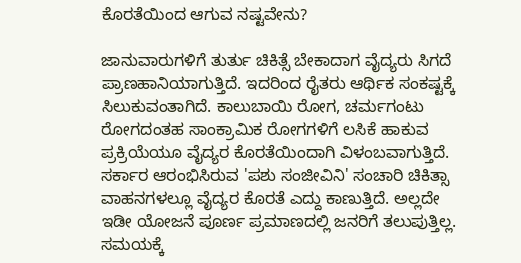ಕೊರತೆಯಿಂದ ಆಗುವ ನಷ್ಟವೇನು?

ಜಾನುವಾರುಗಳಿಗೆ ತುರ್ತು ಚಿಕಿತ್ಸೆ ಬೇಕಾದಾಗ ವೈದ್ಯರು ಸಿಗದೆ ಪ್ರಾಣಹಾನಿಯಾಗುತ್ತಿದೆ. ಇದರಿಂದ ರೈತರು ಆರ್ಥಿಕ ಸಂಕಷ್ಟಕ್ಕೆ ಸಿಲುಕುವಂತಾಗಿದೆ. ಕಾಲುಬಾಯಿ ರೋಗ, ಚರ್ಮಗಂಟು ರೋಗದಂತಹ ಸಾಂಕ್ರಾಮಿಕ ರೋಗಗಳಿಗೆ ಲಸಿಕೆ ಹಾಕುವ ಪ್ರಕ್ರಿಯೆಯೂ ವೈದ್ಯರ ಕೊರತೆಯಿಂದಾಗಿ ವಿಳಂಬವಾಗುತ್ತಿದೆ. ಸರ್ಕಾರ ಆರಂಭಿಸಿರುವ 'ಪಶು ಸಂಜೀವಿನಿ' ಸಂಚಾರಿ ಚಿಕಿತ್ಸಾ ವಾಹನಗಳಲ್ಲೂ ವೈದ್ಯರ ಕೊರತೆ ಎದ್ದು ಕಾಣುತ್ತಿದೆ. ಅಲ್ಲದೇ ಇಡೀ ಯೋಜನೆ ಪೂರ್ಣ ಪ್ರಮಾಣದಲ್ಲಿ ಜನರಿಗೆ ತಲುಪುತ್ತಿಲ್ಲ. ಸಮಯಕ್ಕೆ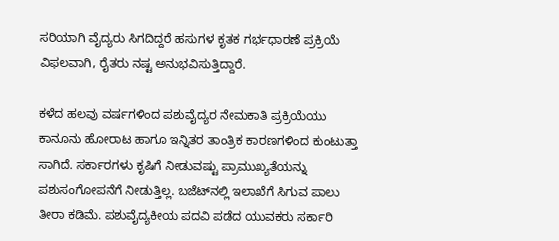ಸರಿಯಾಗಿ ವೈದ್ಯರು ಸಿಗದಿದ್ದರೆ ಹಸುಗಳ ಕೃತಕ ಗರ್ಭಧಾರಣೆ ಪ್ರಕ್ರಿಯೆ ವಿಫಲವಾಗಿ, ರೈತರು ನಷ್ಟ ‌ಅನುಭವಿಸುತ್ತಿದ್ದಾರೆ.

ಕಳೆದ ಹಲವು ವರ್ಷಗಳಿಂದ ಪಶುವೈದ್ಯರ ನೇಮಕಾತಿ ಪ್ರಕ್ರಿಯೆಯು ಕಾನೂನು ಹೋರಾಟ ಹಾಗೂ ಇನ್ನಿತರ ತಾಂತ್ರಿಕ ಕಾರಣಗಳಿಂದ ಕುಂಟುತ್ತಾ ಸಾಗಿದೆ. ಸರ್ಕಾರಗಳು ಕೃಷಿಗೆ ನೀಡುವಷ್ಟು ಪ್ರಾಮುಖ್ಯತೆಯನ್ನು ಪಶುಸಂಗೋಪನೆಗೆ ನೀಡುತ್ತಿಲ್ಲ. ಬಜೆಟ್‌ನಲ್ಲಿ ಇಲಾಖೆಗೆ ಸಿಗುವ ಪಾಲು ತೀರಾ ಕಡಿಮೆ. ಪಶುವೈದ್ಯಕೀಯ ಪದವಿ ಪಡೆದ ಯುವಕರು ಸರ್ಕಾರಿ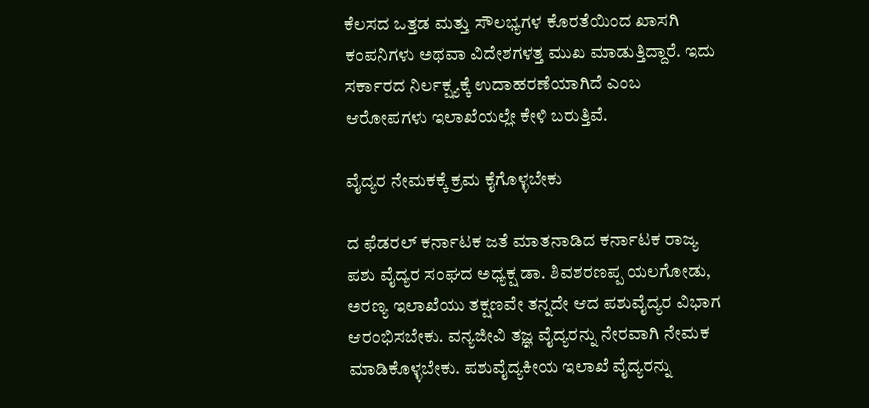ಕೆಲಸದ ಒತ್ತಡ ಮತ್ತು ಸೌಲಭ್ಯಗಳ ಕೊರತೆಯಿಂದ ಖಾಸಗಿ ಕಂಪನಿಗಳು ಅಥವಾ ವಿದೇಶಗಳತ್ತ ಮುಖ ಮಾಡುತ್ತಿದ್ದಾರೆ. ಇದು ಸರ್ಕಾರದ ನಿರ್ಲಕ್ಷ್ಯಕ್ಕೆ ಉದಾಹರಣೆಯಾಗಿದೆ ಎಂಬ ಆರೋಪಗಳು ಇಲಾಖೆಯಲ್ಲೇ ಕೇಳಿ ಬರುತ್ತಿವೆ.

ವೈದ್ಯರ ನೇಮಕಕ್ಕೆ ಕ್ರಮ ಕೈಗೊಳ್ಳಬೇಕು

ದ ಫೆಡರಲ್‌ ಕರ್ನಾಟಕ ಜತೆ ಮಾತನಾಡಿದ ಕರ್ನಾಟಕ ರಾಜ್ಯ ಪಶು ವೈದ್ಯರ ಸಂಘದ ಅಧ್ಯಕ್ಷ ಡಾ. ಶಿವಶರಣಪ್ಪ ಯಲಗೋಡು, ಅರಣ್ಯ ಇಲಾಖೆಯು ತಕ್ಷಣವೇ ತನ್ನದೇ ಆದ ಪಶುವೈದ್ಯರ ವಿಭಾಗ ಆರಂಭಿಸಬೇಕು. ವನ್ಯಜೀವಿ ತಜ್ಞ ವೈದ್ಯರನ್ನು ನೇರವಾಗಿ ನೇಮಕ ಮಾಡಿಕೊಳ್ಳಬೇಕು. ಪಶುವೈದ್ಯಕೀಯ ಇಲಾಖೆ ವೈದ್ಯರನ್ನು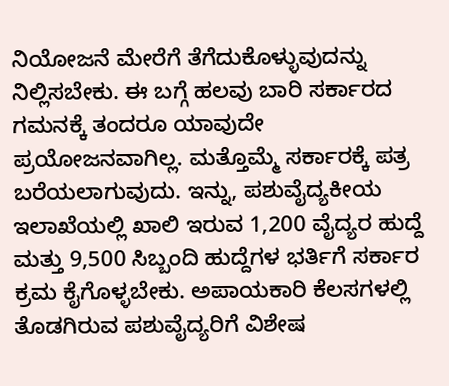ನಿಯೋಜನೆ ಮೇರೆಗೆ ತೆಗೆದುಕೊಳ್ಳುವುದನ್ನು ನಿಲ್ಲಿಸಬೇಕು. ಈ ಬಗ್ಗೆ ಹಲವು ಬಾರಿ ಸರ್ಕಾರದ ಗಮನಕ್ಕೆ ತಂದರೂ ಯಾವುದೇ ಪ್ರಯೋಜನವಾಗಿಲ್ಲ. ಮತ್ತೊಮ್ಮೆ ಸರ್ಕಾರಕ್ಕೆ ಪತ್ರ ಬರೆಯಲಾಗುವುದು. ಇನ್ನು, ಪಶುವೈದ್ಯಕೀಯ ಇಲಾಖೆಯಲ್ಲಿ ಖಾಲಿ ಇರುವ 1,200 ವೈದ್ಯರ ಹುದ್ದೆ ಮತ್ತು 9,500 ಸಿಬ್ಬಂದಿ ಹುದ್ದೆಗಳ ಭರ್ತಿಗೆ ಸರ್ಕಾರ ಕ್ರಮ ಕೈಗೊಳ್ಳಬೇಕು. ಅಪಾಯಕಾರಿ ಕೆಲಸಗಳಲ್ಲಿ ತೊಡಗಿರುವ ಪಶುವೈದ್ಯರಿಗೆ ವಿಶೇಷ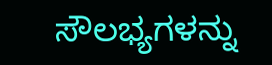ಸೌಲಭ್ಯಗಳನ್ನು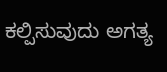ಕಲ್ಪಿಸುವುದು ಅಗತ್ಯ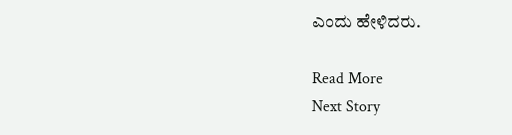ಎಂದು ಹೇಳಿದರು.

Read More
Next Story